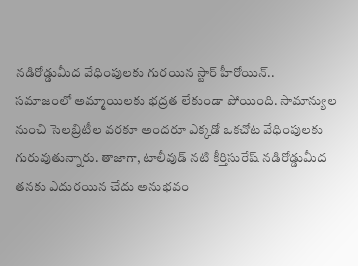నడిరోడ్డుమీద వేధింపులకు గురయిన స్టార్ హీరోయిన్..
సమాజంలో అమ్మాయిలకు భద్రత లేకుండా పోయింది. సామాన్యుల నుంచి సెలబ్రిటీల వరకూ అందరూ ఎక్కడో ఒకచోట వేధింపులకు గురువుతున్నారు. తాజాగా, టాలీవుడ్ నటి కీర్తిసురేష్ నడిరోడ్డుమీద తనకు ఎదురయిన చేదు అనుభవం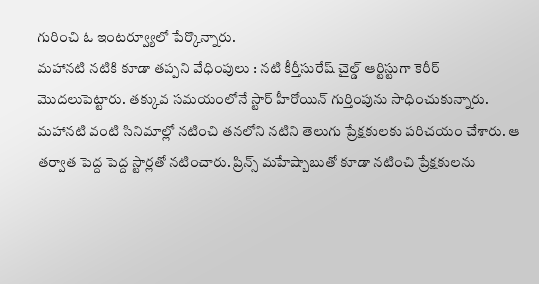గురించి ఓ ఇంటర్వ్యూలో పేర్కొన్నారు.
మహానటి నటికి కూడా తప్పని వేధింపులు : నటి కీర్తీసురేష్ చైల్డ్ ఆర్టిస్టుగా కెరీర్ మొదలుపెట్టారు. తక్కువ సమయంలోనే స్టార్ హీరోయిన్ గుర్తింపును సాధించుకున్నారు. మహానటి వంటి సినిమాల్లో నటించి తనలోని నటిని తెలుగు ప్రేక్షకులకు పరిచయం చేశారు. ఆ తర్వాత పెద్ద పెద్ద స్టార్లతో నటించారు. ప్రిన్స్ మహేష్బాబుతో కూడా నటించి ప్రేక్షకులను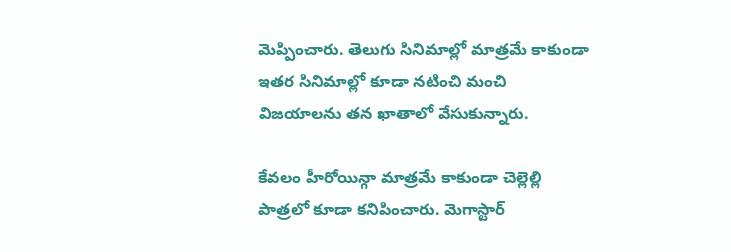మెప్పించారు. తెలుగు సినిమాల్లో మాత్రమే కాకుండా ఇతర సినిమాల్లో కూడా నటించి మంచి విజయాలను తన ఖాతాలో వేసుకున్నారు.

కేవలం హీరోయిన్గా మాత్రమే కాకుండా చెల్లెల్లి పాత్రలో కూడా కనిపించారు. మెగాస్టార్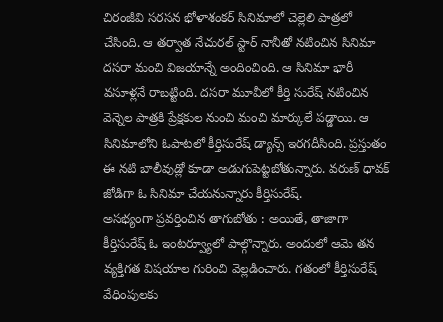చిరంజీవి సరసన భోళాశంకర్ సినిమాలో చెల్లెలి పాత్రలో చేసింది. ఆ తర్వాత నేచురల్ స్టార్ నానీతో నటించిన సినిమా దసరా మంచి విజయాన్నే అందించింది. ఆ సినిమా భారీ వసూళ్లనే రాబట్టింది. దసరా మూవీలో కీర్తి సురేష్ నటించిన వెన్నెల పాత్రకి ప్రేక్షకుల నుంచి మంచి మార్కులే పడ్డాయి. ఆ సినిమాలోని ఓపాటలో కీర్తిసురేష్ డ్యాన్స్ ఇరగదీసింది. ప్రస్తుతం ఈ నటి బాలీవుడ్లో కూడా అడుగుపెట్టబోతున్నారు. వరుణ్ ధావక్ జోడిగా ఓ సినిమా చేయనున్నారు కీర్తిసురేష్.
అసభ్యంగా ప్రవర్తించిన తాగుబోతు : అయితే, తాజాగా కీర్తిసురేష్ ఓ ఇంటర్వ్యూలో పాల్గొన్నారు. అందులో ఆమె తన వ్యక్తిగత విషయాల గురించి వెల్లడించారు. గతంలో కీర్తిసురేష్ వేధింపులకు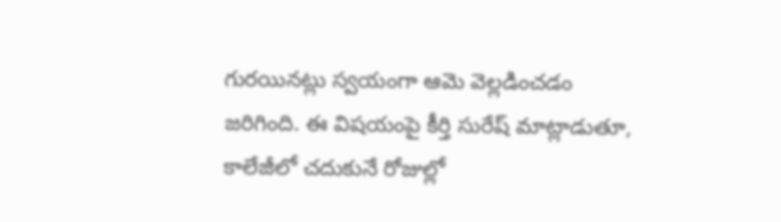గురయినట్లు స్వయంగా ఆమె వెల్లడించడం జరిగింది. ఈ విషయంపై కీర్తి సురేష్ మాట్లాడుతూ, కాలేజీలో చదుకునే రోజుల్లో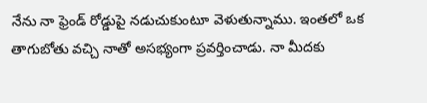నేను నా ఫ్రెండ్ రోడ్డుపై నడుచుకుంటూ వెళుతున్నాము. ఇంతలో ఒక తాగుబోతు వచ్చి నాతో అసభ్యంగా ప్రవర్తించాడు. నా మీదకు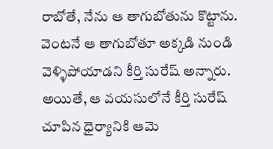రాబోతే, నేను ఆ తాగుబోతును కొట్టాను. వెంటనే ఆ తాగుబోతూ అక్కడి నుండి వెళ్ళిపోయాడని కీర్తి సురేష్ అన్నారు. అయితే, ఆ వయసులోనే కీర్తి సురేష్ చూపిన ధైర్యానికి ఆమె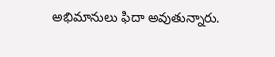అభిమానులు ఫిదా అవుతున్నారు.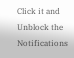Click it and Unblock the Notifications